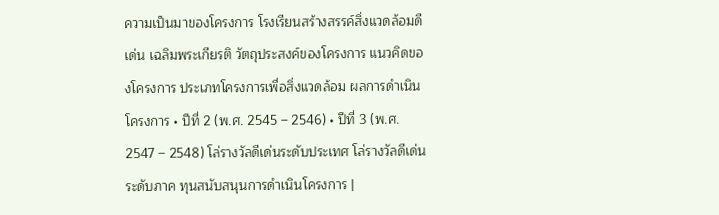ความเป็นมาของโครงการ โรงเรียนสร้างสรรค์สิ่งแวดล้อมดีเด่น เฉลิมพระเกียรติ วัตถุประสงค์ของโครงการ แนวคิดของโครงการ ประเภทโครงการเพื่อสิ่งแวดล้อม ผลการดำเนินโครงการ • ปีที่ 2 (พ.ศ. 2545 – 2546) • ปีที่ 3 (พ.ศ. 2547 – 2548) โล่รางวัลดีเด่นระดับประเทศ โล่รางวัลดีเด่นระดับภาค ทุนสนับสนุนการดำเนินโครงการ |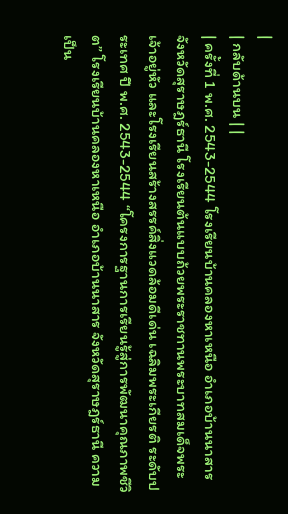|
| กลับด้านบน | |
| ครั้งที่ 1 พ.ศ. 2543-2544 โรงเรียนบ้านคลองหาเหนือ อำเภอบ้านนาสาร จังหวัดสุราษฎร์ธานี โรงเรียนต้นแบบถ้วยพระราชทานพระบาทสมเด็จพระเจ้าอยู่หัว และโรงเรียนสร้างสรรค์สิ่งแวดล้อมดีเด่น เฉลิมพระเกียรติ ระดับประเทศ ปี พ.ศ. 2543-2544 “โครงการฐานการเรียนรู้สู่การพัฒนาคุณภาพชีวิต” โรงเรียนบ้านคลองหาเหนือ อำเภอบ้านนาสาร จังหวัดสุราษฎร์ธานี ความเป็น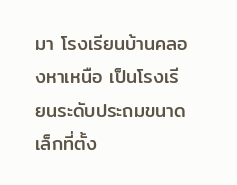มา โรงเรียนบ้านคลองหาเหนือ เป็นโรงเรียนระดับประถมขนาดเล็กที่ตั้ง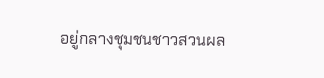อยู่กลางชุมชนชาวสวนผล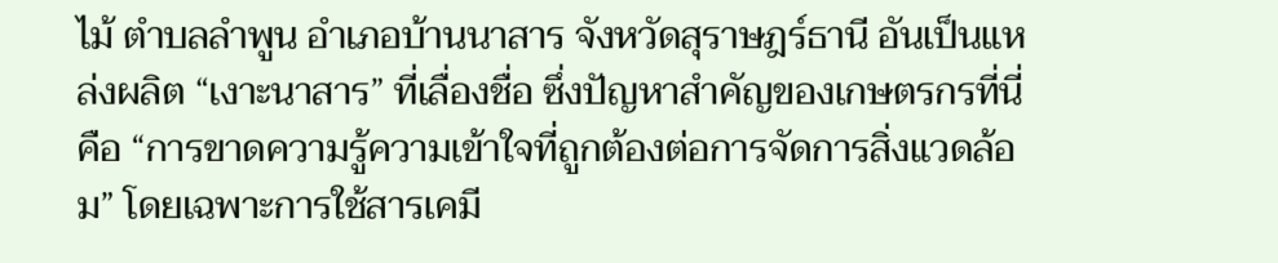ไม้ ตำบลลำพูน อำเภอบ้านนาสาร จังหวัดสุราษฎร์ธานี อันเป็นแหล่งผลิต “เงาะนาสาร” ที่เลื่องชื่อ ซึ่งปัญหาสำคัญของเกษตรกรที่นี่คือ “การขาดความรู้ความเข้าใจที่ถูกต้องต่อการจัดการสิ่งแวดล้อม” โดยเฉพาะการใช้สารเคมี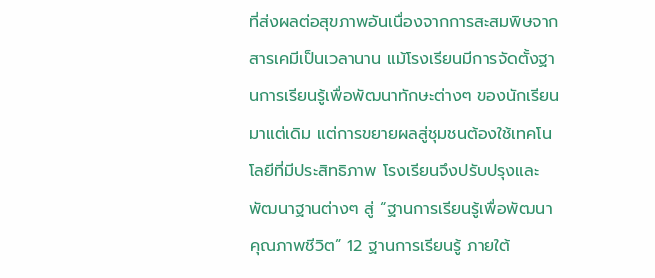ที่ส่งผลต่อสุขภาพอันเนื่องจากการสะสมพิษจากสารเคมีเป็นเวลานาน แม้โรงเรียนมีการจัดตั้งฐานการเรียนรู้เพื่อพัฒนาทักษะต่างๆ ของนักเรียนมาแต่เดิม แต่การขยายผลสู่ชุมชนต้องใช้เทคโนโลยีที่มีประสิทธิภาพ โรงเรียนจึงปรับปรุงและพัฒนาฐานต่างๆ สู่ “ฐานการเรียนรู้เพื่อพัฒนาคุณภาพชีวิต” 12 ฐานการเรียนรู้ ภายใต้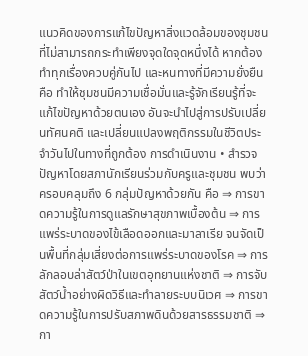แนวคิดของการแก้ไขปัญหาสิ่งแวดล้อมของชุมชน ที่ไม่สามารถกระทำเพียงจุดใดจุดหนึ่งได้ หากต้องทำทุกเรื่องควบคู่กันไป และหนทางที่มีความยั่งยืนคือ ทำให้ชุมชนมีความเชื่อมั่นและรู้จักเรียนรู้ที่จะแก้ไขปัญหาด้วยตนเอง อันจะนำไปสู่การปรับเปลี่ยนทัศนคติ และเปลี่ยนแปลงพฤติกรรมในชีวิตประจำวันไปในทางที่ถูกต้อง การดำเนินงาน • สำรวจปัญหาโดยสภานักเรียนร่วมกับครูและชุมชน พบว่าครอบคลุมถึง 6 กลุ่มปัญหาด้วยกัน คือ ⇒ การขาดความรู้ในการดูแลรักษาสุขภาพเบื้องต้น ⇒ การแพร่ระบาดของไข้เลือดออกและมาลาเรีย จนจัดเป็นพื้นที่กลุ่มเสี่ยงต่อการแพร่ระบาดของโรค ⇒ การลักลอบล่าสัตว์ป่าในเขตอุทยานแห่งชาติ ⇒ การจับสัตว์น้ำอย่างผิดวิธีและทำลายระบบนิเวศ ⇒ การขาดความรู้ในการปรับสภาพดินด้วยสารธรรมชาติ ⇒ กา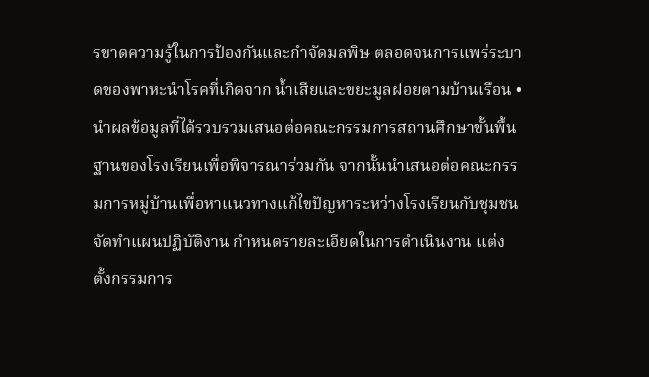รขาดความรู้ในการป้องกันและกำจัดมลพิษ ตลอดจนการแพร่ระบาดของพาหะนำโรคที่เกิดจาก น้ำเสียและขยะมูลฝอยตามบ้านเรือน • นำผลข้อมูลที่ได้รวบรวมเสนอต่อคณะกรรมการสถานศึกษาขั้นพื้นฐานของโรงเรียนเพื่อพิจารณาร่วมกัน จากนั้นนำเสนอต่อคณะกรรมการหมู่บ้านเพื่อหาแนวทางแก้ไขปัญหาระหว่างโรงเรียนกับชุมชน จัดทำแผนปฏิบัติงาน กำหนดรายละเอียดในการดำเนินงาน แต่งตั้งกรรมการ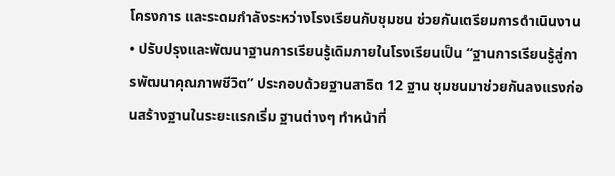โครงการ และระดมกำลังระหว่างโรงเรียนกับชุมชน ช่วยกันเตรียมการดำเนินงาน • ปรับปรุงและพัฒนาฐานการเรียนรู้เดิมภายในโรงเรียนเป็น “ฐานการเรียนรู้สู่การพัฒนาคุณภาพชีวิต” ประกอบด้วยฐานสาธิต 12 ฐาน ชุมชนมาช่วยกันลงแรงก่อนสร้างฐานในระยะแรกเริ่ม ฐานต่างๆ ทำหน้าที่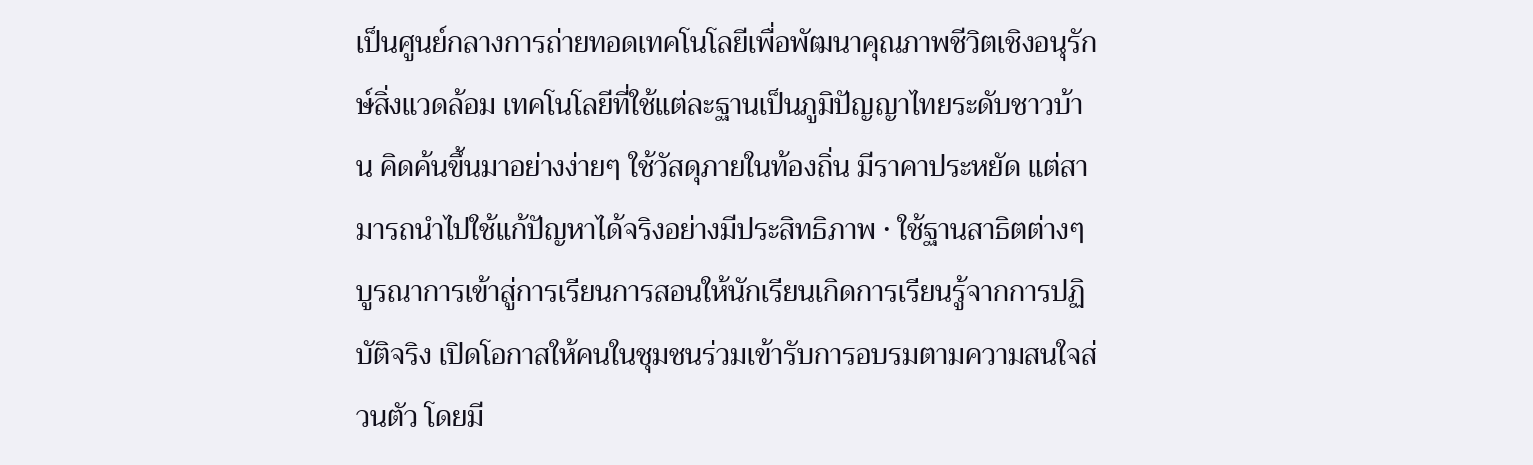เป็นศูนย์กลางการถ่ายทอดเทคโนโลยีเพื่อพัฒนาคุณภาพชีวิตเชิงอนุรักษ์สิ่งแวดล้อม เทคโนโลยีที่ใช้แต่ละฐานเป็นภูมิปัญญาไทยระดับชาวบ้าน คิดค้นขึ้นมาอย่างง่ายๆ ใช้วัสดุภายในท้องถิ่น มีราคาประหยัด แต่สามารถนำไปใช้แก้ปัญหาได้จริงอย่างมีประสิทธิภาพ • ใช้ฐานสาธิตต่างๆ บูรณาการเข้าสู่การเรียนการสอนให้นักเรียนเกิดการเรียนรู้จากการปฏิบัติจริง เปิดโอกาสให้คนในชุมชนร่วมเข้ารับการอบรมตามความสนใจส่วนตัว โดยมี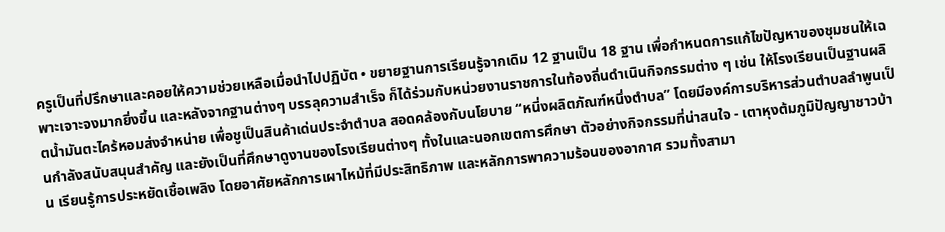ครูเป็นที่ปรึกษาและคอยให้ความช่วยเหลือเมื่อนำไปปฏิบัต • ขยายฐานการเรียนรู้จากเดิม 12 ฐานเป็น 18 ฐาน เพื่อกำหนดการแก้ไขปัญหาของชุมชนให้เฉพาะเจาะจงมากยิ่งขึ้น และหลังจากฐานต่างๆ บรรลุความสำเร็จ ก็ได้ร่วมกับหน่วยงานราชการในท้องถิ่นดำเนินกิจกรรมต่าง ๆ เช่น ให้โรงเรียนเป็นฐานผลิตน้ำมันตะไคร้หอมส่งจำหน่าย เพื่อชูเป็นสินค้าเด่นประจำตำบล สอดคล้องกับนโยบาย “หนี่งผลิตภัณฑ์หนึ่งตำบล” โดยมีองค์การบริหารส่วนตำบลลำพูนเป็นกำลังสนับสนุนสำคัญ และยังเป็นที่ศึกษาดูงานของโรงเรียนต่างๆ ทั้งในและนอกเขตการศึกษา ตัวอย่างกิจกรรมที่น่าสนใจ - เตาหุงต้มภูมิปัญญาชาวบ้าน เรียนรู้การประหยัดเชื้อเพลิง โดยอาศัยหลักการเผาไหม้ที่มีประสิทธิภาพ และหลักการพาความร้อนของอากาศ รวมทั้งสามา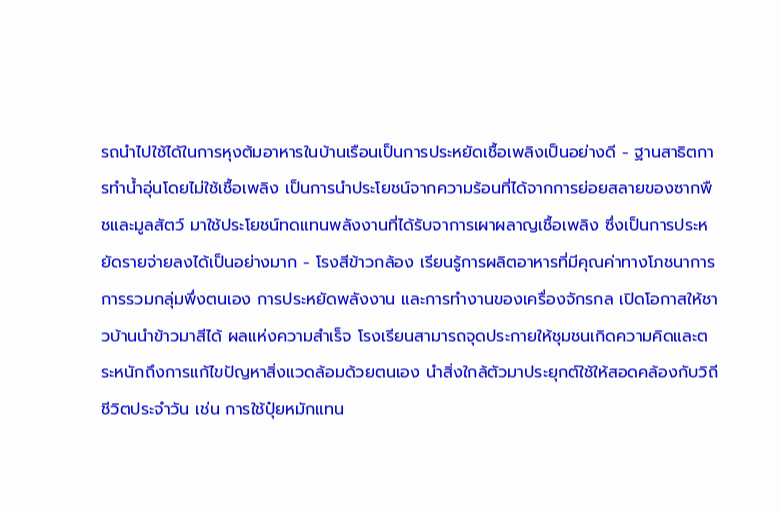รถนำไปใช้ได้ในการหุงต้มอาหารในบ้านเรือนเป็นการประหยัดเชื้อเพลิงเป็นอย่างดี - ฐานสาธิตการทำน้ำอุ่นโดยไม่ใช้เชื้อเพลิง เป็นการนำประโยชน์จากความร้อนที่ได้จากการย่อยสลายของซากพืชและมูลสัตว์ มาใช้ประโยชน์ทดแทนพลังงานที่ได้รับจาการเผาผลาญเชื้อเพลิง ซึ่งเป็นการประหยัดรายจ่ายลงได้เป็นอย่างมาก - โรงสีข้าวกล้อง เรียนรู้การผลิตอาหารที่มีคุณค่าทางโภชนาการ การรวมกลุ่มพึ่งตนเอง การประหยัดพลังงาน และการทำงานของเครื่องจักรกล เปิดโอกาสให้ชาวบ้านนำข้าวมาสีได้ ผลแห่งความสำเร็จ โรงเรียนสามารถจุดประกายให้ชุมชนเกิดความคิดและตระหนักถึงการแก้ไขปัญหาสิ่งแวดล้อมด้วยตนเอง นำสิ่งใกล้ตัวมาประยุกต์ใช้ให้สอดคล้องกับวิถีชีวิตประจำวัน เช่น การใช้ปุ๋ยหมักแทน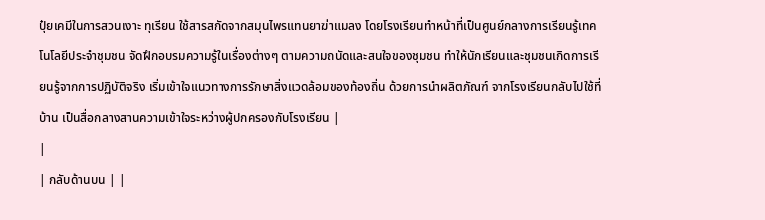ปุ๋ยเคมีในการสวนเงาะ ทุเรียน ใช้สารสกัดจากสมุนไพรแทนยาฆ่าแมลง โดยโรงเรียนทำหน้าที่เป็นศูนย์กลางการเรียนรู้เทคโนโลยีประจำชุมชน จัดฝึกอบรมความรู้ในเรื่องต่างๆ ตามความถนัดและสนใจของชุมชน ทำให้นักเรียนและชุมชนเกิดการเรียนรู้จากการปฏิบัติจริง เริ่มเข้าใจแนวทางการรักษาสิ่งแวดล้อมของท้องถิ่น ด้วยการนำผลิตภัณฑ์ จากโรงเรียนกลับไปใช้ที่บ้าน เป็นสื่อกลางสานความเข้าใจระหว่างผู้ปกครองกับโรงเรียน |
|
| กลับด้านบน | |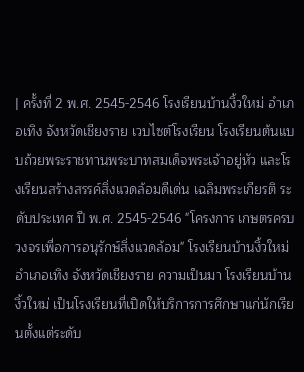| ครั้งที่ 2 พ.ศ. 2545-2546 โรงเรียนบ้านงิ้วใหม่ อำเภอเทิง จังหวัดเชียงราย เวบไซต์โรงเรียน โรงเรียนต้นแบบถ้วยพระราชทานพระบาทสมเด็จพระเจ้าอยู่หัว และโรงเรียนสร้างสรรค์สิ่งแวดล้อมดีเด่น เฉลิมพระเกียรติ ระดับประเทศ ปี พ.ศ. 2545-2546 "โครงการ เกษตรครบวงจรเพื่อการอนุรักษ์สิ่งแวดล้อม" โรงเรียนบ้านงิ้วใหม่ อำเภอเทิง จังหวัดเชียงราย ความเป็นมา โรงเรียนบ้านงิ้วใหม่ เป็นโรงเรียนที่เปิดให้บริการการศึกษาแก่นักเรียนตั้งแต่ระดับ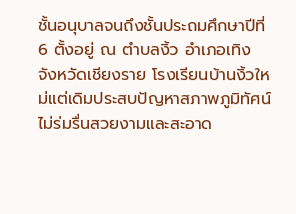ชั้นอนุบาลจนถึงชั้นประถมศึกษาปีที่ 6 ตั้งอยู่ ณ ตำบลงิ้ว อำเภอเทิง จังหวัดเชียงราย โรงเรียนบ้านงิ้วใหม่แต่เดิมประสบปัญหาสภาพภูมิทัศน์ไม่ร่มรื่นสวยงามและสะอาด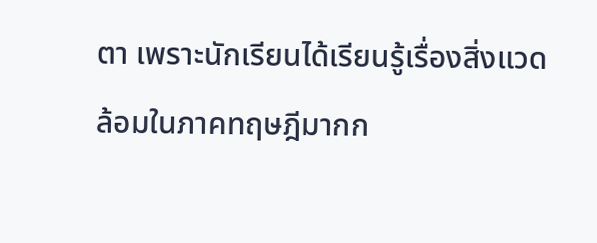ตา เพราะนักเรียนได้เรียนรู้เรื่องสิ่งแวดล้อมในภาคทฤษฎีมากก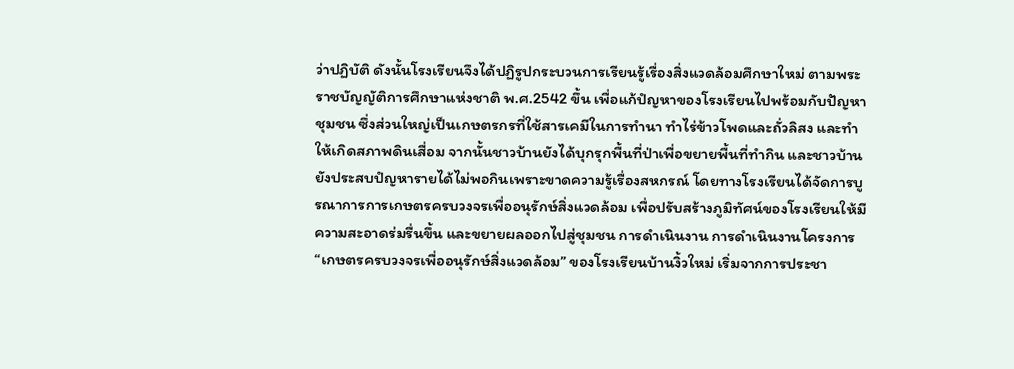ว่าปฏิบัติ ดังนั้นโรงเรียนจึงได้ปฏิรูปกระบวนการเรียนรู้เรื่องสิ่งแวดล้อมศึกษาใหม่ ตามพระราชบัญญัติการศึกษาแห่งชาติ พ.ศ.2542 ขึ้น เพื่อแก้ปํญหาของโรงเรียนไปพร้อมกับปัญหาชุมชน ซึ่งส่วนใหญ่เป็นเกษตรกรที่ใช้สารเคมีในการทำนา ทำไร่ข้าวโพดและถั่วลิสง และทำให้เกิดสภาพดินเสื่อม จากนั้นชาวบ้านยังได้บุกรุกพื้นที่ป่าเพื่อขยายพื้นที่ทำกิน และชาวบ้านยังประสบปํญหารายได้ไม่พอกินเพราะขาดความรู้เรื่องสหกรณ์ โดยทางโรงเรียนได้จัดการบูรณาการการเกษตรครบวงจรเพื่ออนุรักษ์สิ่งแวดล้อม เพื่อปรับสร้างภูมิทัศน์ของโรงเรียนให้มีความสะอาดร่มรื่นขึ้น และขยายผลออกไปสู่ชุมชน การดำเนินงาน การดำเนินงานโครงการ “เกษตรครบวงจรเพื่ออนุรักษ์สิ่งแวดล้อม” ของโรงเรียนบ้านงิ้วใหม่ เริ่มจากการประชา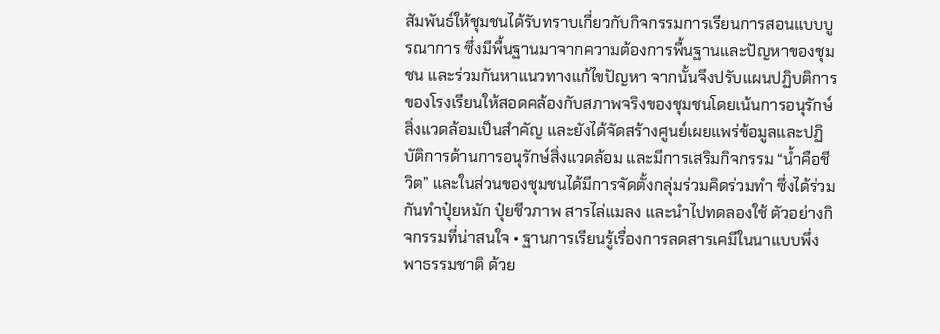สัมพันธ์ให้ชุมชนได้รับทราบเกี่ยวกับกิจกรรมการเรียนการสอนแบบบูรณาการ ซึ่งมีพื้นฐานมาจากความต้องการพื้นฐานและปัญหาของชุมชน และร่วมกันหาแนวทางแก้ไขปัญหา จากนั้นจึงปรับแผนปฏิบติการของโรงเรียนให้สอดคล้องกับสภาพจริงของชุมชนโดยเน้นการอนุรักษ์สิ่งแวดล้อมเป็นสำคัญ และยังได้จัดสร้างศูนย์เผยแพร่ข้อมูลและปฏิบัติการด้านการอนุรักษ์สิ่งแวดล้อม และมีการเสริมกิจกรรม “น้ำคือชีวิต” และในส่วนของชุมชนได้มีการจัดตั้งกลุ่มร่วมคิดร่วมทำ ซึ่งได้ร่วมกันทำปุ๋ยหมัก ปุ๋ยชีวภาพ สารไล่แมลง และนำไปทดลองใช้ ตัวอย่างกิจกรรมที่น่าสนใจ • ฐานการเรียนรู้เรื่องการลดสารเคมีในนาแบบพึ่งพาธรรมชาติ ด้วย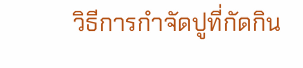วิธีการกำจัดปูที่กัดกิน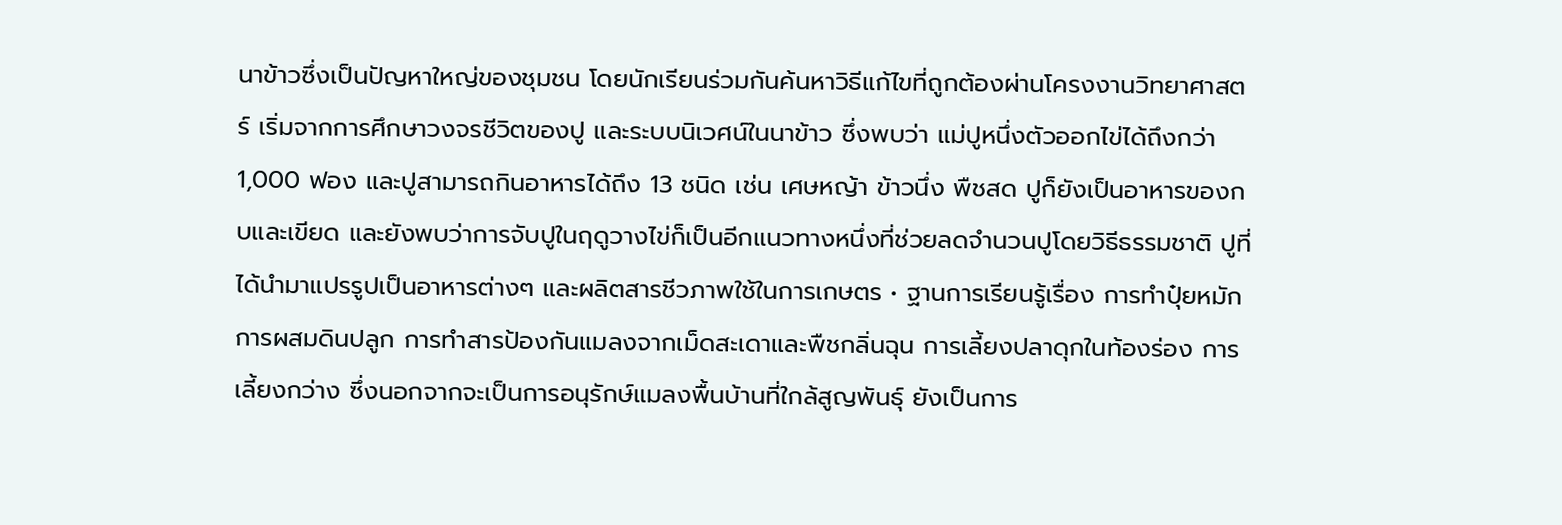นาข้าวซึ่งเป็นปัญหาใหญ่ของชุมชน โดยนักเรียนร่วมกันค้นหาวิธีแก้ไขที่ถูกต้องผ่านโครงงานวิทยาศาสตร์ เริ่มจากการศึกษาวงจรชีวิตของปู และระบบนิเวศน์ในนาข้าว ซึ่งพบว่า แม่ปูหนึ่งตัวออกไข่ได้ถึงกว่า 1,000 ฟอง และปูสามารถกินอาหารได้ถึง 13 ชนิด เช่น เศษหญ้า ข้าวนึ่ง พืชสด ปูก็ยังเป็นอาหารของกบและเขียด และยังพบว่าการจับปูในฤดูวางไข่ก็เป็นอีกแนวทางหนึ่งที่ช่วยลดจำนวนปูโดยวิธีธรรมชาติ ปูที่ได้นำมาแปรรูปเป็นอาหารต่างๆ และผลิตสารชีวภาพใช้ในการเกษตร • ฐานการเรียนรู้เรื่อง การทำปุ๋ยหมัก การผสมดินปลูก การทำสารป้องกันแมลงจากเม็ดสะเดาและพืชกลิ่นฉุน การเลี้ยงปลาดุกในท้องร่อง การเลี้ยงกว่าง ซึ่งนอกจากจะเป็นการอนุรักษ์แมลงพื้นบ้านที่ใกล้สูญพันธุ์ ยังเป็นการ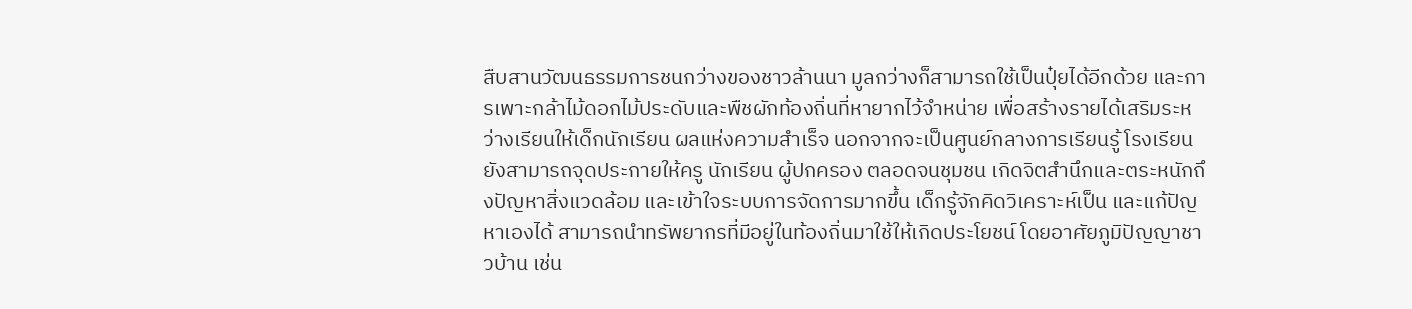สืบสานวัฒนธรรมการชนกว่างของชาวล้านนา มูลกว่างก็สามารถใช้เป็นปุ๋ยได้อีกด้วย และการเพาะกล้าไม้ดอกไม้ประดับและพืชผักท้องถิ่นที่หายากไว้จำหน่าย เพื่อสร้างรายได้เสริมระหว่างเรียนให้เด็กนักเรียน ผลแห่งความสำเร็จ นอกจากจะเป็นศูนย์กลางการเรียนรู้ โรงเรียนยังสามารถจุดประกายให้ครู นักเรียน ผู้ปกครอง ตลอดจนชุมชน เกิดจิตสำนึกและตระหนักถึงปัญหาสิ่งแวดล้อม และเข้าใจระบบการจัดการมากขึ้น เด็กรู้จักคิดวิเคราะห์เป็น และแก้ปัญหาเองได้ สามารถนำทรัพยากรที่มีอยู่ในท้องถิ่นมาใช้ให้เกิดประโยชน์ โดยอาศัยภูมิปัญญาชาวบ้าน เช่น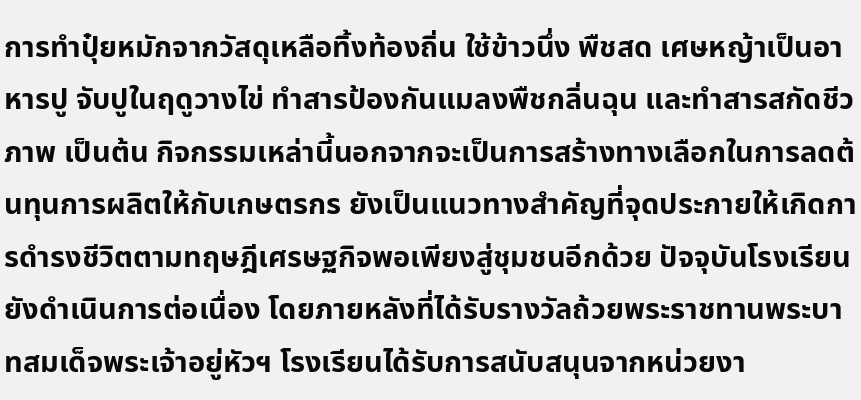การทำปุ๋ยหมักจากวัสดุเหลือทิ้งท้องถิ่น ใช้ข้าวนึ่ง พืชสด เศษหญ้าเป็นอาหารปู จับปูในฤดูวางไข่ ทำสารป้องกันแมลงพืชกลิ่นฉุน และทำสารสกัดชีวภาพ เป็นต้น กิจกรรมเหล่านี้นอกจากจะเป็นการสร้างทางเลือกในการลดต้นทุนการผลิตให้กับเกษตรกร ยังเป็นแนวทางสำคัญที่จุดประกายให้เกิดการดำรงชีวิตตามทฤษฎีเศรษฐกิจพอเพียงสู่ชุมชนอีกด้วย ปัจจุบันโรงเรียนยังดำเนินการต่อเนื่อง โดยภายหลังที่ได้รับรางวัลถ้วยพระราชทานพระบาทสมเด็จพระเจ้าอยู่หัวฯ โรงเรียนได้รับการสนับสนุนจากหน่วยงา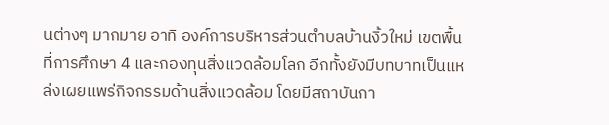นต่างๆ มากมาย อาทิ องค์การบริหารส่วนตำบลบ้านงิ้วใหม่ เขตพื้นที่การศึกษา 4 และกองทุนสิ่งแวดล้อมโลก อีกทั้งยังมีบทบาทเป็นแหล่งเผยแพร่กิจกรรมด้านสิ่งแวดล้อม โดยมีสถาบันกา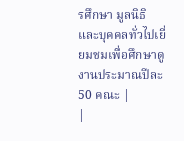รศึกษา มูลนิธิ และบุคคลทั่วไปเยี่ยมชมเพื่อศึกษาดูงานประมาณปีละ 50 คณะ |
|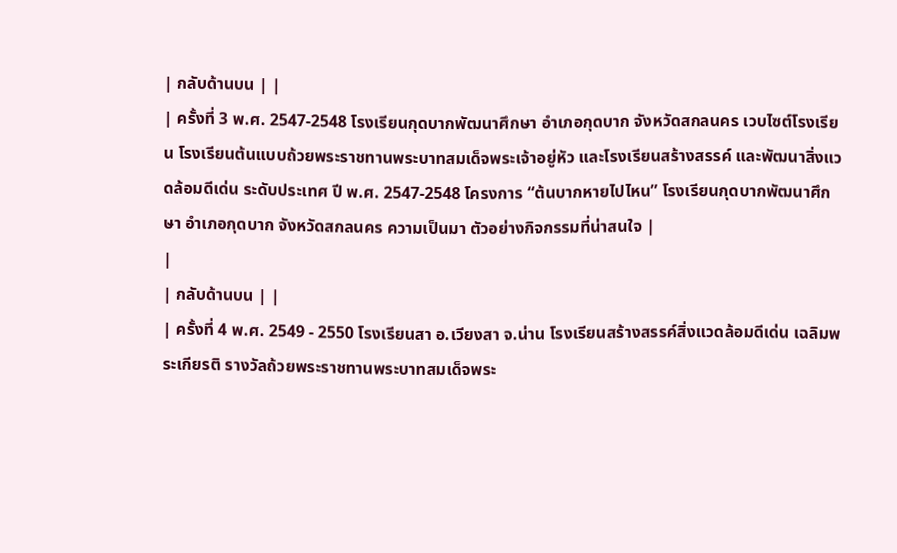| กลับด้านบน | |
| ครั้งที่ 3 พ.ศ. 2547-2548 โรงเรียนกุดบากพัฒนาศึกษา อำเภอกุดบาก จังหวัดสกลนคร เวบไซต์โรงเรียน โรงเรียนต้นแบบถ้วยพระราชทานพระบาทสมเด็จพระเจ้าอยู่หัว และโรงเรียนสร้างสรรค์ และพัฒนาสิ่งแวดล้อมดีเด่น ระดับประเทศ ปี พ.ศ. 2547-2548 โครงการ “ต้นบากหายไปไหน” โรงเรียนกุดบากพัฒนาศึกษา อำเภอกุดบาก จังหวัดสกลนคร ความเป็นมา ตัวอย่างกิจกรรมที่น่าสนใจ |
|
| กลับด้านบน | |
| ครั้งที่ 4 พ.ศ. 2549 - 2550 โรงเรียนสา อ.เวียงสา จ.น่าน โรงเรียนสร้างสรรค์สิ่งแวดล้อมดีเด่น เฉลิมพระเกียรติ รางวัลถ้วยพระราชทานพระบาทสมเด็จพระ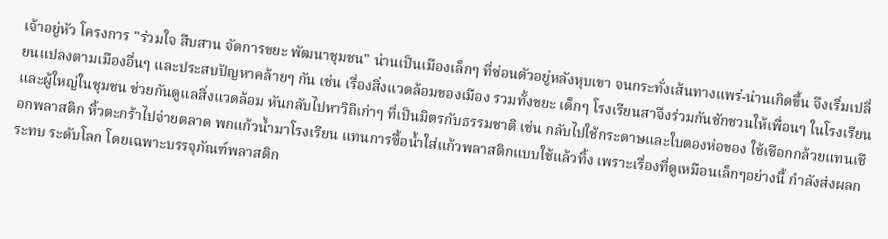เจ้าอยู่หัว โครงการ "ร่วมใจ สืบสาน จัดการขยะ พัฒนาชุมชน" น่านเป็นเมืองเล็กๆ ที่ซ่อนตัวอยู่หลังหุบเขา จนกระทั่งเส้นทางแพร่-น่านเกิดขึ้น จึงเริ่มเปลี่ยนแปลงตามเมืองอื่นๆ และประสบปัญหาคล้ายๆ กัน เช่น เรื่องสิ่งแวดล้อมของเมือง รวมทั้งขยะ เด็กๆ โรงเรียนสาจึงร่วมกันชักชวนให้เพื่อนๆ ในโรงเรียนและผู้ใหญ่ในชุมชน ช่วยกันดูแลสิ่งแวดล้อม หันกลับไปหาวิถีเก่าๆ ที่เป็นมิตรกับธรรมชาติ เช่น กลับไปใช้กระดาษและใบตองห่อของ ใช้เชือกกล้วยแทนเชือกพลาสติก หิ้วตะกร้าไปจ่ายตลาด พกแก้วน้ำมาโรงเรียน แทนการซื้อน้ำใส่แก้วพลาสติกแบบใช้แล้วทิ้ง เพราะเรื่องที่ดูเหมือนเล็กๆอย่างนี้ กำลังส่งผลกระทบ ระดับโลก โดยเฉพาะบรรจุภัณฑ์พลาสติก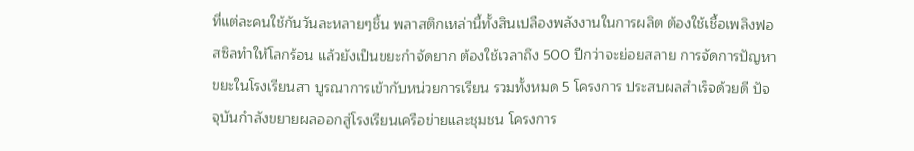ที่แต่ละคนใช้กันวันละหลายๆชิ้น พลาสติกเหล่านี้ทั้งสินเปลืองพลังงานในการผลิต ต้องใช้เชื้อเพลิงฟอสซิลทำให้โลกร้อน แล้วยังเป็นขยะกำจัดยาก ต้องใช้เวลาถึง 500 ปีกว่าจะย่อยสลาย การจัดการปัญหาขยะในโรงเรียนสา บูรณาการเข้ากับหน่วยการเรียน รวมทั้งหมด 5 โครงการ ประสบผลสำเร็จด้วยดี ปัจจุบันกำลังขยายผลออกสู่โรงเรียนเครือข่ายและชุมชน โครงการ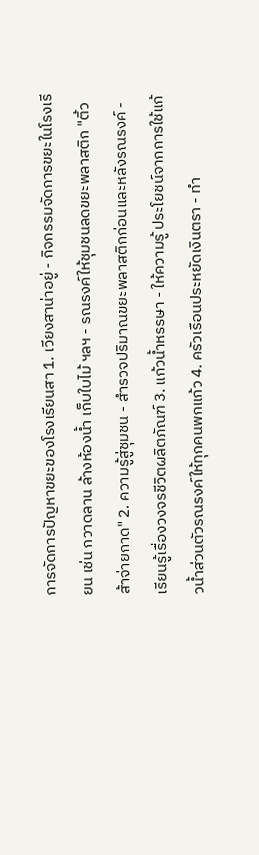การจัดการปัญหาขยะของโรงเรียนสา 1. เวียงสาน่าอยู่ - กิจกรรมจัดการขยะในโรงเรียน เช่น กวาดลาน ล้างห้องน้ำ เก็บใบไม้ ฯลฯ - รณรงค์ให้ชุมชนลดขยะพลาสติก "ติ้วส้าจ่ายกาด" 2. ความรู้สู่ชุมชน - สำรวจปริมาณขยะพลาสติกก่อนและหลังรณรงค์ - เรียนรู้เรื่องวงจรชีวิตผลิตภัณฑ์ 3. แก้วน้ำหรรษา - ให้ความรู้ ประโยชน์จากการใช้แก้วน้ำส่วนตัวรณรงค์ให้ทุกคนพกแก้ว 4. ครัวเรือนประหยัดเงินตรา - ทำ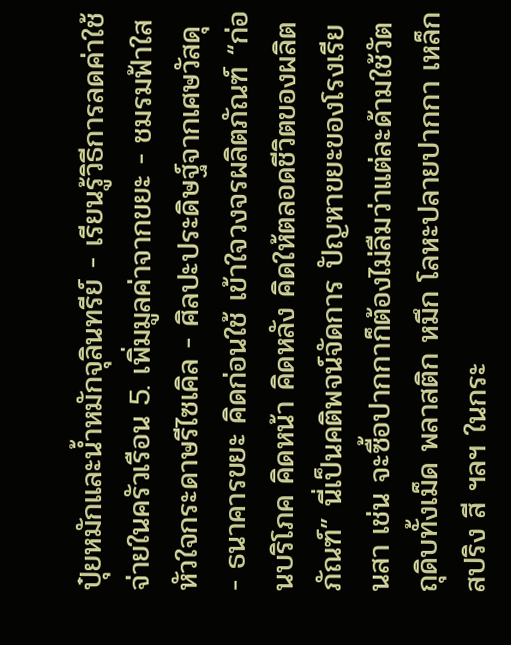ปุ๋ยหมักและน้ำหมักจุลินทรีย์ - เรียนรู้วิธีการลดค่าใช้จ่ายในครัวเรือน 5. เพิ่มมูลค่าจากขยะ - ชมรมฟ้าใส หัวใจกระดาษรีไซเคิล - ศิลปะประดิษฐ์จากเศษวัสดุ - ธนาคารขยะ คิดก่อนใช้ เข้าใจวงจรผลิตภัณฑ์ “ก่อนบริโภค คิดหน้า คิดหลัง คิดให้ตลอดชีวิตของผลิตภัณฑ์” นี่เป็นคติพจน์จัดการ ปัญหาขยะของโรงเรียนสา เช่น จะซื้อปากกาก็ต้องไม่ลืมว่าแต่ละด้ามใช้วัตถุดิบทั้งเม็ด พลาสติก หมึก โลหะปลายปากกา เหล็กสปริง สี ฯลฯ ในกระ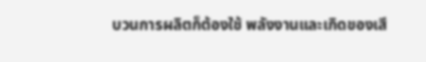บวนการผลิตก็ต้องใช้ พลังงานและเกิดของเสี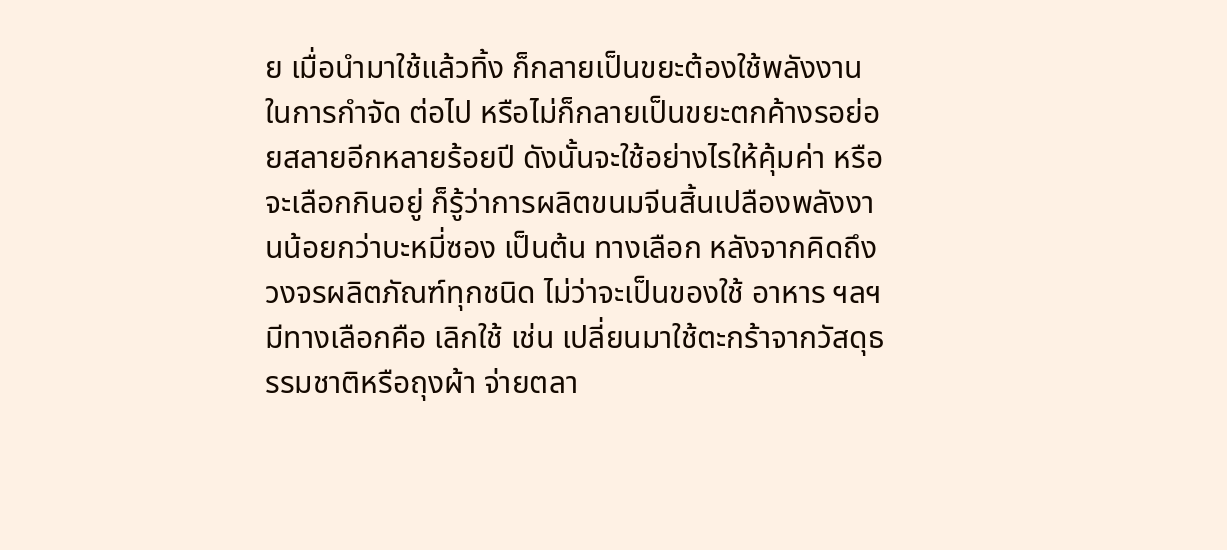ย เมื่อนำมาใช้แล้วทิ้ง ก็กลายเป็นขยะต้องใช้พลังงานในการกำจัด ต่อไป หรือไม่ก็กลายเป็นขยะตกค้างรอย่อยสลายอีกหลายร้อยปี ดังนั้นจะใช้อย่างไรให้คุ้มค่า หรือจะเลือกกินอยู่ ก็รู้ว่าการผลิตขนมจีนสิ้นเปลืองพลังงานน้อยกว่าบะหมี่ซอง เป็นต้น ทางเลือก หลังจากคิดถึงวงจรผลิตภัณฑ์ทุกชนิด ไม่ว่าจะเป็นของใช้ อาหาร ฯลฯ มีทางเลือกคือ เลิกใช้ เช่น เปลี่ยนมาใช้ตะกร้าจากวัสดุธรรมชาติหรือถุงผ้า จ่ายตลา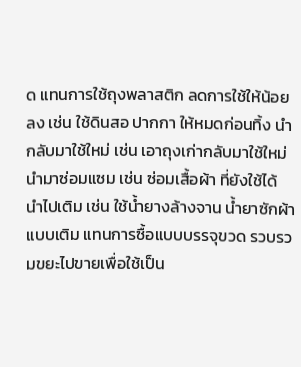ด แทนการใช้ถุงพลาสติก ลดการใช้ให้น้อยลง เช่น ใช้ดินสอ ปากกา ให้หมดก่อนทิ้ง นำกลับมาใช้ใหม่ เช่น เอาถุงเก่ากลับมาใช้ใหม่ นำมาซ่อมแซม เช่น ซ่อมเสื้อผ้า ที่ยังใช้ได้ นำไปเติม เช่น ใช้น้ำยางล้างจาน น้ำยาซักผ้า แบบเติม แทนการซื้อแบบบรรจุขวด รวบรวมขยะไปขายเพื่อใช้เป็น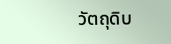วัตถุดิบ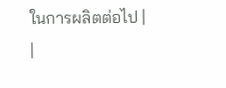ในการผลิตต่อไป |
|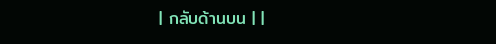| กลับด้านบน | |